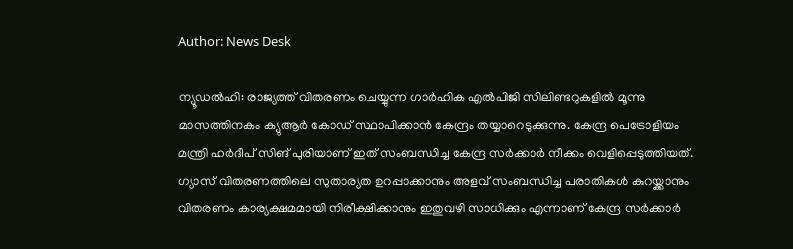Author: News Desk

ന്യൂഡല്‍ഹി: രാജ്യത്ത് വിതരണം ചെയ്യുന്ന ഗാർഹിക എൽപിജി സിലിണ്ടറുകളിൽ മൂന്നു മാസത്തിനകം ക്യുആർ കോഡ് സ്ഥാപിക്കാൻ കേന്ദ്രം തയ്യാറെടുക്കുന്നു. കേന്ദ്ര പെട്രോളിയം മന്ത്രി ഹർദീപ് സിങ് പുരിയാണ് ഇത് സംബന്ധിച്ച കേന്ദ്ര സർക്കാർ നീക്കം വെളിപ്പെടുത്തിയത്. ഗ്യാസ് വിതരണത്തിലെ സുതാര്യത ഉറപ്പാക്കാനും അ‌ളവ് സംബന്ധിച്ച പരാതികൾ കുറയ്ക്കാനും വിതരണം കാര്യക്ഷമമായി നിരീക്ഷിക്കാനും ഇതുവഴി സാധിക്കും എന്നാണ് കേന്ദ്ര സർക്കാർ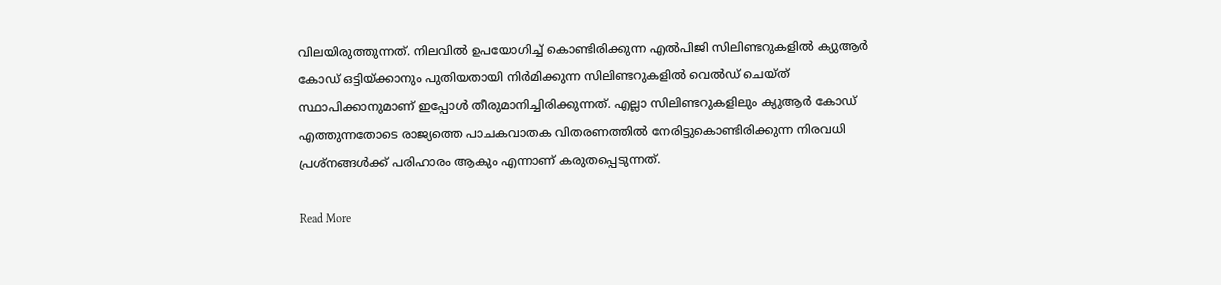വിലയിരുത്തുന്നത്. നിലവിൽ ഉപയോഗിച്ച് കൊണ്ടിരിക്കുന്ന എൽപിജി സിലിണ്ടറുകളിൽ ക്യുആർ കോഡ് ഒട്ടിയ്ക്കാനും പുതിയതായി നിർമിക്കുന്ന സിലിണ്ടറുകളിൽ വെൽഡ് ചെയ്ത് സ്ഥാപിക്കാനുമാണ് ഇപ്പോൾ തീരുമാനിച്ചിരിക്കുന്നത്. എല്ലാ സിലിണ്ടറുകളിലും ക്യുആർ കോഡ് എത്തുന്നതോടെ രാജ്യത്തെ പാചകവാതക വിതരണത്തിൽ നേരിട്ടുകൊണ്ടിരിക്കുന്ന നിരവധി പ്രശ്നങ്ങൾക്ക് പരിഹാരം ആകും എന്നാണ് കരുതപ്പെടുന്നത്.

Read More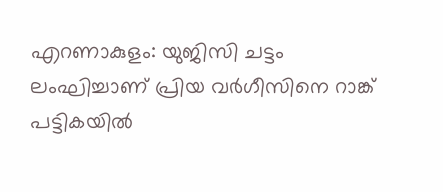എറണാകുളം: യുജിസി ചട്ടം ലംഘിച്ചാണ് പ്രിയ വർഗീസിനെ റാങ്ക് പട്ടികയിൽ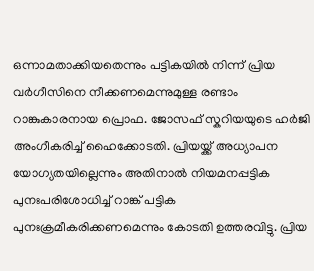ഒന്നാമതാക്കിയതെന്നും പട്ടികയിൽ നിന്ന് പ്രിയ വർഗീസിനെ നീക്കണമെന്നുമുള്ള രണ്ടാം റാങ്കുകാരനായ പ്രൊഫ. ജോസഫ് സ്കറിയയുടെ ഹർജി അംഗീകരിച്ച് ഹൈക്കോടതി. പ്രിയയ്ക്ക് അധ്യാപന യോഗ്യതയില്ലെന്നും അതിനാൽ നിയമനപ്പട്ടിക പുനഃപരിശോധിച്ച് റാങ്ക് പട്ടിക പുനഃക്രമീകരിക്കണമെന്നും കോടതി ഉത്തരവിട്ടു. പ്രിയ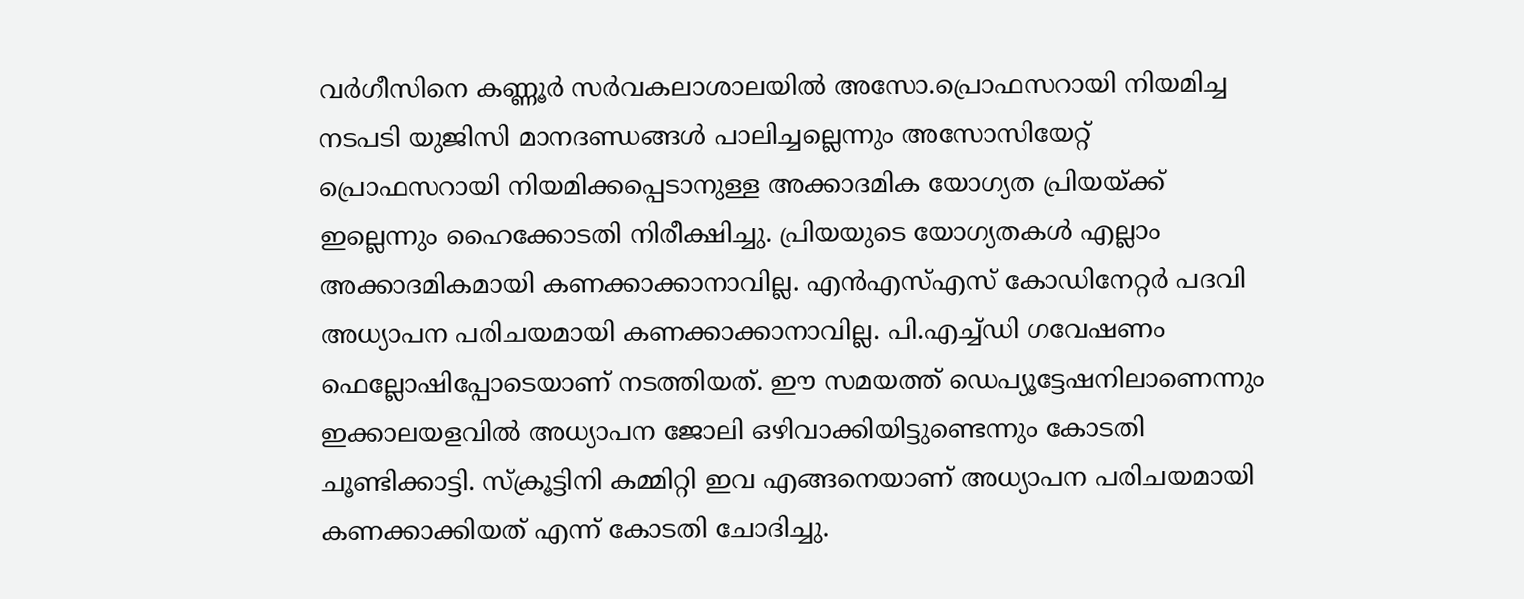വർഗീസിനെ കണ്ണൂർ സർവകലാശാലയിൽ അസോ.പ്രൊഫസറായി നിയമിച്ച നടപടി യുജിസി മാനദണ്ഡങ്ങൾ പാലിച്ചല്ലെന്നും അസോസിയേറ്റ് പ്രൊഫസറായി നിയമിക്കപ്പെടാനുള്ള അക്കാദമിക യോഗ്യത പ്രിയയ്ക്ക് ഇല്ലെന്നും ഹൈക്കോടതി നിരീക്ഷിച്ചു. പ്രിയയുടെ യോഗ്യതകൾ എല്ലാം അക്കാദമികമായി കണക്കാക്കാനാവില്ല. എൻഎസ്എസ് കോഡിനേറ്റർ പദവി അധ്യാപന പരിചയമായി കണക്കാക്കാനാവില്ല. പി.എച്ച്ഡി ഗവേഷണം ഫെല്ലോഷിപ്പോടെയാണ് നടത്തിയത്. ഈ സമയത്ത് ഡെപ്യൂട്ടേഷനിലാണെന്നും ഇക്കാലയളവിൽ അധ്യാപന ജോലി ഒഴിവാക്കിയിട്ടുണ്ടെന്നും കോടതി ചൂണ്ടിക്കാട്ടി. സ്ക്രൂട്ടിനി കമ്മിറ്റി ഇവ എങ്ങനെയാണ് അധ്യാപന പരിചയമായി കണക്കാക്കിയത് എന്ന് കോടതി ചോദിച്ചു.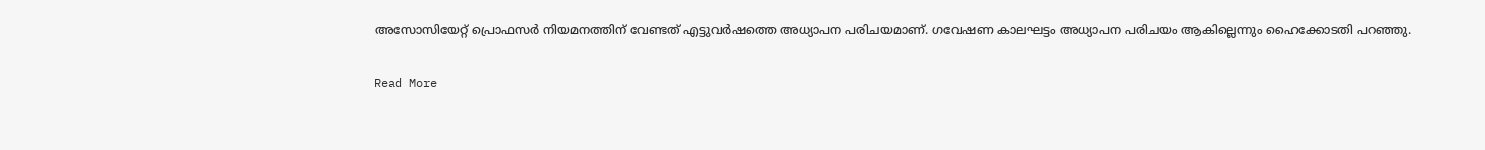അസോസിയേറ്റ് പ്രൊഫസർ നിയമനത്തിന് വേണ്ടത് എട്ടുവർഷത്തെ അധ്യാപന പരിചയമാണ്. ഗവേഷണ കാലഘട്ടം അധ്യാപന പരിചയം ആകില്ലെന്നും ഹൈക്കോടതി പറഞ്ഞു.

Read More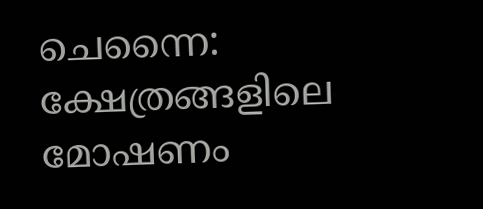ചെന്നൈ: ക്ഷേത്രങ്ങളിലെ മോഷണം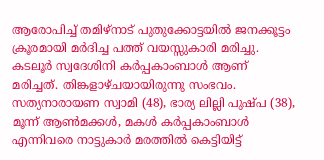ആരോപിച്ച് തമിഴ്‌നാട് പുതുക്കോട്ടയില്‍ ജനക്കൂട്ടം ക്രൂരമായി മർദിച്ച പത്ത് വയസ്സുകാരി മരിച്ചു. കടലൂര്‍ സ്വദേശിനി കർപ്പകാംബാൾ ആണ് മരിച്ചത്. തിങ്കളാഴ്ചയായിരുന്നു സംഭവം. സത്യനാരായണ സ്വാമി (48), ഭാര്യ ലില്ലി പുഷ്പ (38), മൂന്ന് ആൺമക്കള്‍, മകൾ കർപ്പകാംബാൾ എന്നിവരെ നാട്ടുകാര്‍ മരത്തില്‍ കെട്ടിയിട്ട്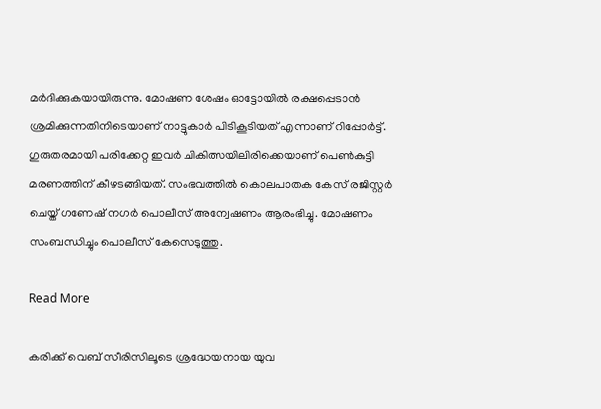മർദിക്കുകയായിരുന്നു. മോഷണ ശേഷം ഓട്ടോയില്‍ രക്ഷപ്പെടാന്‍ ശ്രമിക്കുന്നതിനിടെയാണ് നാട്ടുകാര്‍ പിടികൂടിയത് എന്നാണ് റിപ്പോർട്ട്. ഗുരുതരമായി പരിക്കേറ്റ ഇവര്‍ ചികിത്സയിലിരിക്കെയാണ് പെൺകുട്ടി മരണത്തിന് കീഴടങ്ങിയത്. സംഭവത്തില്‍ കൊലപാതക കേസ് രജിസ്റ്റര്‍ ചെയ്ത് ഗണേഷ് നഗര്‍ പൊലീസ് അന്വേഷണം ആരംഭിച്ചു. മോഷണം സംബന്ധിച്ചും പൊലീസ് കേസെടുത്തു.

Read More

കരിക്ക് വെബ് സീരിസിലൂടെ ശ്രദ്ധേയനായ യുവ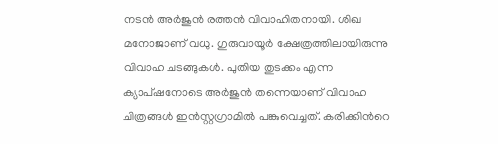നടന്‍ അര്‍ജുന്‍ രത്തന്‍ വിവാഹിതനായി. ശിഖ മനോജാണ് വധു. ഗുരുവായൂര്‍ ക്ഷേത്രത്തിലായിരുന്നു വിവാഹ ചടങ്ങുകള്‍. പുതിയ തുടക്കം എന്ന ക്യാപ്ഷനോടെ അര്‍ജുന്‍ തന്നെയാണ് വിവാഹ ചിത്രങ്ങള്‍ ഇന്‍സ്റ്റഗ്രാമില്‍ പങ്കുവെച്ചത്. കരിക്കിന്‍റെ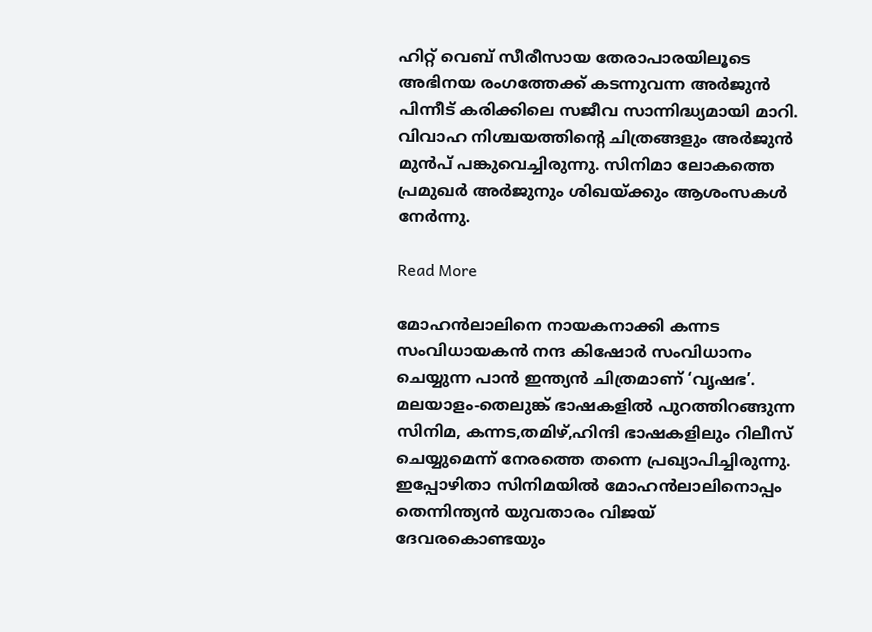ഹിറ്റ് വെബ് സീരീസായ തേരാപാരയിലൂടെ അഭിനയ രംഗത്തേക്ക് കടന്നുവന്ന അര്‍ജുന്‍ പിന്നീട് കരിക്കിലെ സജീവ സാന്നിദ്ധ്യമായി മാറി. വിവാഹ നിശ്ചയത്തിന്‍റെ ചിത്രങ്ങളും അര്‍ജുന്‍ മുന്‍പ് പങ്കുവെച്ചിരുന്നു. സിനിമാ ലോകത്തെ പ്രമുഖര്‍ അര്‍ജുനും ശിഖയ്ക്കും ആശംസകള്‍ നേര്‍ന്നു.

Read More

മോഹൻലാലിനെ നായകനാക്കി കന്നട സംവിധായകൻ നന്ദ കിഷോർ സംവിധാനം ചെയ്യുന്ന പാൻ ഇന്ത്യൻ ചിത്രമാണ് ‘വൃഷഭ’. മലയാളം-തെലുങ്ക് ഭാഷകളിൽ പുറത്തിറങ്ങുന്ന സിനിമ, കന്നട,തമിഴ്,ഹിന്ദി ഭാഷകളിലും റിലീസ് ചെയ്യുമെന്ന് നേരത്തെ തന്നെ പ്രഖ്യാപിച്ചിരുന്നു. ഇപ്പോഴിതാ സിനിമയിൽ മോഹൻലാലിനൊപ്പം തെന്നിന്ത്യൻ യുവതാരം വിജയ് ദേവരകൊണ്ടയും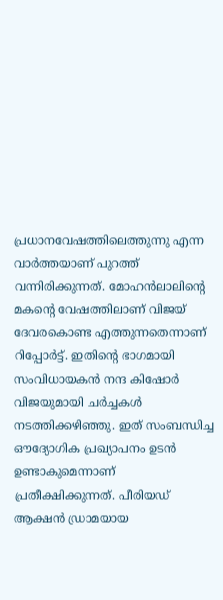പ്രധാനവേഷത്തിലെത്തുന്നു എന്ന വാർത്തയാണ് പുറത്ത് വന്നിരിക്കുന്നത്. മോഹൻലാലിന്റെ മകന്റെ വേഷത്തിലാണ് വിജയ് ദേവരകൊണ്ട എത്തുന്നതെന്നാണ് റിപ്പോർട്ട്. ഇതിന്റെ ഭാഗമായി സംവിധായകൻ നന്ദ കിഷോർ വിജയുമായി ചർച്ചകൾ നടത്തിക്കഴിഞ്ഞു. ഇത് സംബന്ധിച്ച ഔദ്യോഗിക പ്രഖ്യാപനം ഉടൻ ഉണ്ടാകുമെന്നാണ് പ്രതീക്ഷിക്കുന്നത്. പീരിയഡ് ആക്ഷൻ ഡ്രാമയായ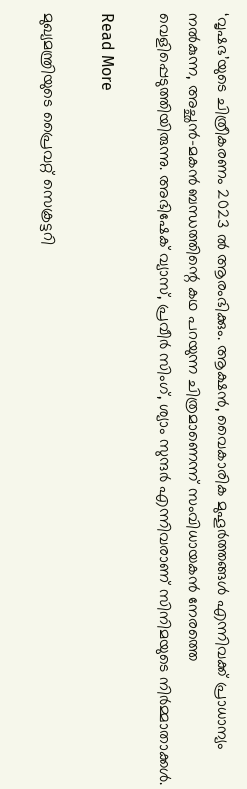‘വൃഷഭ’യുടെ ചിത്രീകരണം 2023 ൽ ആരംഭിക്കും. ആക്ഷൻ, വൈകാരിക മുഹൂർത്തങ്ങൾ എന്നിവക്ക് പ്രാധാന്യം നൽകുന്ന, അച്ഛൻ-മകൻ ബന്ധത്തിന്റെ കഥ പറയുന്ന ചിത്രമാണെന്ന് സംവിധായകൻ നേരത്തെ വെളിപ്പെടുത്തിയിരുന്നു. അഭിഷേക് വ്യാസ്, പ്രവീർ സിംഗ്, ശ്യാം സുന്ദർ എന്നിവരാണ് സിനിമയുടെ നിർമ്മാതാക്കൾ.

Read More

മുഖ്യമന്ത്രിയുടെ പ്രൈവറ്റ് സെക്രട്ടറി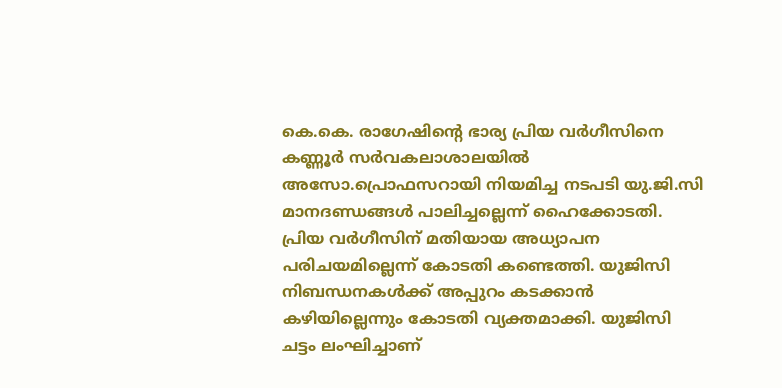കെ.കെ. രാഗേഷിന്റെ ഭാര്യ പ്രിയ വർഗീസിനെ കണ്ണൂർ സർവകലാശാലയിൽ അസോ.പ്രൊഫസറായി നിയമിച്ച നടപടി യു.ജി.സി മാനദണ്ഡങ്ങൾ പാലിച്ചല്ലെന്ന് ഹൈക്കോടതി. പ്രിയ വർഗീസിന് മതിയായ അധ്യാപന പരിചയമില്ലെന്ന് കോടതി കണ്ടെത്തി. യുജിസി നിബന്ധനകൾക്ക് അപ്പുറം കടക്കാൻ കഴിയില്ലെന്നും കോടതി വ്യക്തമാക്കി. യുജിസി ചട്ടം ലംഘിച്ചാണ്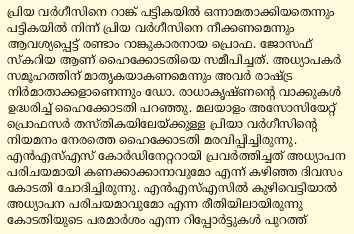പ്രിയ വർഗീസിനെ റാങ്ക് പട്ടികയിൽ ഒന്നാമതാക്കിയതെന്നും പട്ടികയിൽ നിന്ന് പ്രിയ വർഗീസിനെ നീക്കണമെന്നും ആവശ്യപ്പെട്ട് രണ്ടാം റാങ്കുകാരനായ പ്രൊഫ. ജോസഫ് സ്കറിയ ആണ് ഹൈക്കോടതിയെ സമീപിച്ചത്. അധ്യാപകര്‍ സമൂഹത്തിന് മാതൃകയാകണമെന്നും അവര്‍ രാഷ്ട്ര നിര്‍മാതാക്കളാണെന്നും ഡോ. രാധാകൃഷ്ണന്റെ വാക്കുകള്‍ ഉദ്ധരിച്ച് ഹൈക്കോടതി പറഞ്ഞു. മലയാളം അസോസിയേറ്റ് പ്രൊഫസര്‍ തസ്തികയിലേയ്ക്കുള്ള പ്രിയാ വര്‍ഗീസിന്റെ നിയമനം നേരത്തെ ഹൈക്കോടതി മരവിപ്പിച്ചിരുന്നു. എന്‍എസ്എസ് കോര്‍ഡിനേറ്ററായി പ്രവര്‍ത്തിച്ചത് അധ്യാപന പരിചയമായി കണക്കാക്കാനാവുമോ എന്ന് കഴിഞ്ഞ ദിവസം കോടതി ചോദിച്ചിരുന്നു. എന്‍എസ്എസില്‍ കുഴിവെട്ടിയാല്‍ അധ്യാപന പരിചയമാവുമോ എന്ന രീതിയിലായിരുന്നു കോടതിയുടെ പരമാര്‍ശം എന്ന റിപ്പോര്‍ട്ടുകള്‍ പുറത്ത്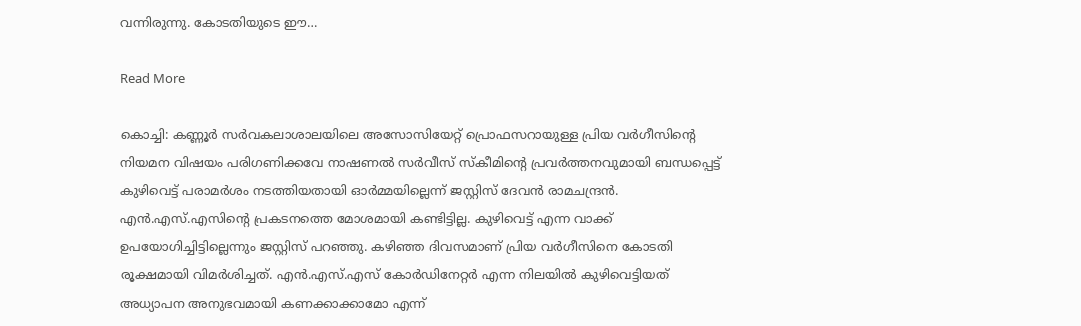വന്നിരുന്നു. കോടതിയുടെ ഈ…

Read More

കൊച്ചി: കണ്ണൂർ സർവകലാശാലയിലെ അസോസിയേറ്റ് പ്രൊഫസറായുള്ള പ്രിയ വർഗീസിന്റെ നിയമന വിഷയം പരിഗണിക്കവേ നാഷണൽ സർവീസ് സ്കീമിന്‍റെ പ്രവർത്തനവുമായി ബന്ധപ്പെട്ട് കുഴിവെട്ട് പരാമര്‍ശം നടത്തിയതായി ഓർമ്മയില്ലെന്ന് ജസ്റ്റിസ് ദേവൻ രാമചന്ദ്രൻ. എൻ.എസ്.എസിന്‍റെ പ്രകടനത്തെ മോശമായി കണ്ടിട്ടില്ല. കുഴിവെട്ട് എന്ന വാക്ക് ഉപയോഗിച്ചിട്ടില്ലെന്നും ജസ്റ്റിസ് പറഞ്ഞു. കഴിഞ്ഞ ദിവസമാണ് പ്രിയ വർഗീസിനെ കോടതി രൂക്ഷമായി വിമർശിച്ചത്. എൻ.എസ്.എസ് കോർഡിനേറ്റർ എന്ന നിലയിൽ കുഴിവെട്ടിയത് അധ്യാപന അനുഭവമായി കണക്കാക്കാമോ എന്ന്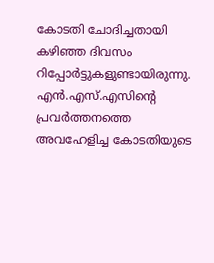കോടതി ചോദിച്ചതായി കഴിഞ്ഞ ദിവസം റിപ്പോർട്ടുകളുണ്ടായിരുന്നു. എൻ.എസ്.എസിന്‍റെ പ്രവർത്തനത്തെ അവഹേളിച്ച കോടതിയുടെ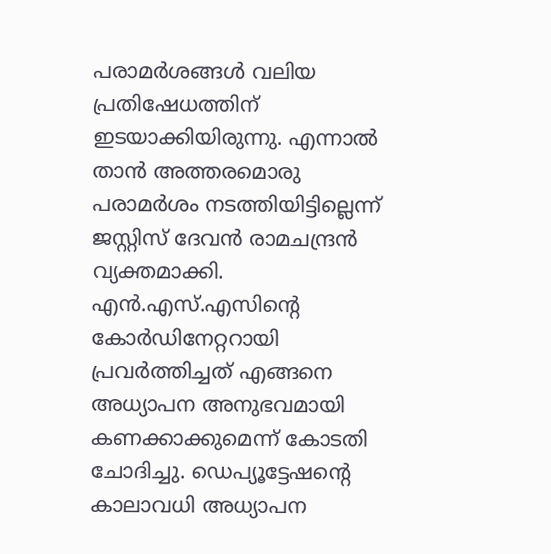പരാമർശങ്ങൾ വലിയ പ്രതിഷേധത്തിന് ഇടയാക്കിയിരുന്നു. എന്നാൽ താൻ അത്തരമൊരു പരാമർശം നടത്തിയിട്ടില്ലെന്ന് ജസ്റ്റിസ് ദേവൻ രാമചന്ദ്രൻ വ്യക്തമാക്കി. എൻ.എസ്.എസിന്‍റെ കോർഡിനേറ്ററായി പ്രവർത്തിച്ചത് എങ്ങനെ അധ്യാപന അനുഭവമായി കണക്കാക്കുമെന്ന് കോടതി ചോദിച്ചു. ഡെപ്യൂട്ടേഷന്‍റെ കാലാവധി അധ്യാപന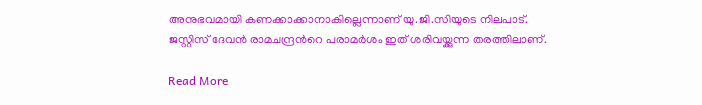അനുഭവമായി കണക്കാക്കാനാകില്ലെന്നാണ് യു.ജി.സിയുടെ നിലപാട്. ജസ്റ്റിസ് ദേവൻ രാമചന്ദ്രന്‍റെ പരാമർശം ഇത് ശരിവയ്ക്കുന്ന തരത്തിലാണ്.

Read More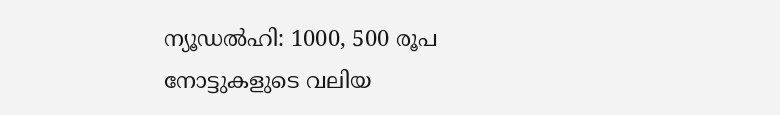ന്യൂഡല്‍ഹി: 1000, 500 രൂപ നോട്ടുകളുടെ വലിയ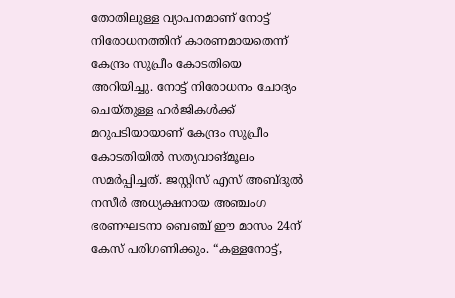തോതിലുള്ള വ്യാപനമാണ് നോട്ട് നിരോധനത്തിന് കാരണമായതെന്ന് കേന്ദ്രം സുപ്രീം കോടതിയെ അറിയിച്ചു. നോട്ട് നിരോധനം ചോദ്യം ചെയ്തുള്ള ഹർജികൾക്ക് മറുപടിയായാണ് കേന്ദ്രം സുപ്രീം കോടതിയിൽ സത്യവാങ്മൂലം സമർപ്പിച്ചത്. ജസ്റ്റിസ് എസ് അബ്ദുല്‍ നസീര്‍ അധ്യക്ഷനായ അഞ്ചംഗ ഭരണഘടനാ ബെഞ്ച് ഈ മാസം 24ന് കേസ് പരിഗണിക്കും. “കള്ളനോട്ട്,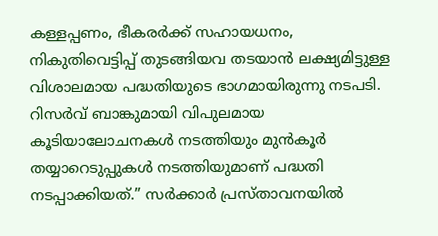കള്ളപ്പണം, ഭീകരര്‍ക്ക് സഹായധനം, നികുതിവെട്ടിപ്പ് തുടങ്ങിയവ തടയാന്‍ ലക്ഷ്യമിട്ടുള്ള വിശാലമായ പദ്ധതിയുടെ ഭാഗമായിരുന്നു നടപടി. റിസര്‍വ് ബാങ്കുമായി വിപുലമായ കൂടിയാലോചനകള്‍ നടത്തിയും മുന്‍കൂര്‍ തയ്യാറെടുപ്പുകള്‍ നടത്തിയുമാണ് പദ്ധതി നടപ്പാക്കിയത്.” സർക്കാർ പ്രസ്താവനയിൽ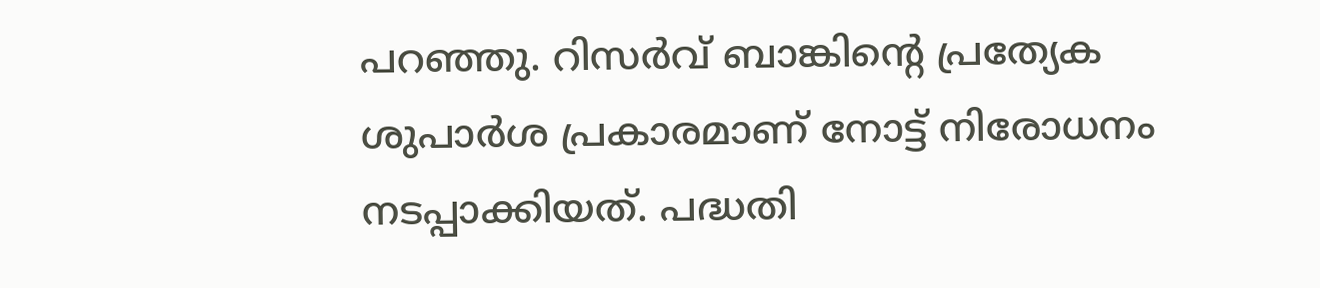പറഞ്ഞു. റിസർവ് ബാങ്കിന്‍റെ പ്രത്യേക ശുപാർശ പ്രകാരമാണ് നോട്ട് നിരോധനം നടപ്പാക്കിയത്. പദ്ധതി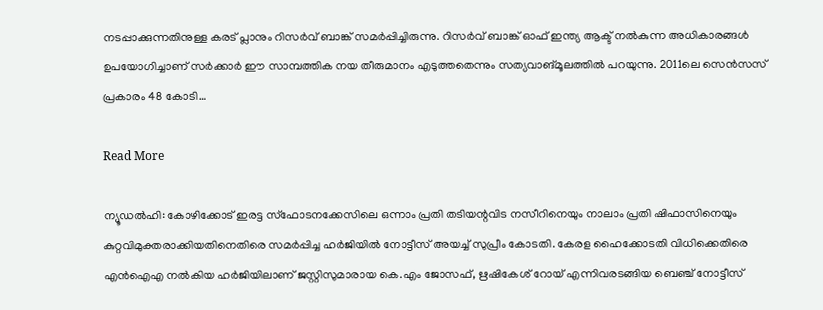നടപ്പാക്കുന്നതിനുള്ള കരട് പ്ലാനും റിസർവ് ബാങ്ക് സമർപ്പിച്ചിരുന്നു. റിസർവ് ബാങ്ക് ഓഫ് ഇന്ത്യ ആക്ട് നൽകുന്ന അധികാരങ്ങൾ ഉപയോഗിച്ചാണ് സർക്കാർ ഈ സാമ്പത്തിക നയ തീരുമാനം എടുത്തതെന്നും സത്യവാങ്മൂലത്തിൽ പറയുന്നു. 2011ലെ സെൻസസ് പ്രകാരം 48 കോടി…

Read More

ന്യൂഡൽഹി: കോഴിക്കോട് ഇരട്ട സ്ഫോടനക്കേസിലെ ഒന്നാം പ്രതി തടിയന്റവിട നസീറിനെയും നാലാം പ്രതി ഷിഫാസിനെയും കുറ്റവിമുക്തരാക്കിയതിനെതിരെ സമർപ്പിച്ച ഹർജിയിൽ നോട്ടീസ് അയച്ച് സുപ്രീം കോടതി. കേരള ഹൈക്കോടതി വിധിക്കെതിരെ എൻഐഎ നൽകിയ ഹർജിയിലാണ് ജസ്റ്റിസുമാരായ കെ.എം ജോസഫ്, ഋഷികേശ് റോയ് എന്നിവരടങ്ങിയ ബെഞ്ച് നോട്ടീസ്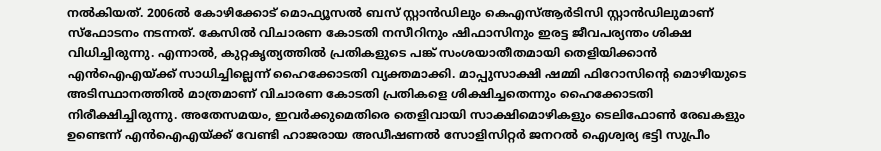നൽകിയത്. 2006ൽ കോഴിക്കോട് മൊഫ്യൂസൽ ബസ് സ്റ്റാൻഡിലും കെഎസ്ആർടിസി സ്റ്റാൻഡിലുമാണ് സ്ഫോടനം നടന്നത്. കേസിൽ വിചാരണ കോടതി നസീറിനും ഷിഫാസിനും ഇരട്ട ജീവപര്യന്തം ശിക്ഷ വിധിച്ചിരുന്നു. എന്നാൽ, കുറ്റകൃത്യത്തിൽ പ്രതികളുടെ പങ്ക് സംശയാതീതമായി തെളിയിക്കാൻ എൻഐഎയ്ക്ക് സാധിച്ചില്ലെന്ന് ഹൈക്കോടതി വ്യക്തമാക്കി. മാപ്പുസാക്ഷി ഷമ്മി ഫിറോസിന്‍റെ മൊഴിയുടെ അടിസ്ഥാനത്തിൽ മാത്രമാണ് വിചാരണ കോടതി പ്രതികളെ ശിക്ഷിച്ചതെന്നും ഹൈക്കോടതി നിരീക്ഷിച്ചിരുന്നു. അതേസമയം, ഇവർക്കുമെതിരെ തെളിവായി സാക്ഷിമൊഴികളും ടെലിഫോൺ രേഖകളും ഉണ്ടെന്ന് എൻഐഎയ്ക്ക് വേണ്ടി ഹാജരായ അഡീഷണൽ സോളിസിറ്റർ ജനറൽ ഐശ്വര്യ ഭട്ടി സുപ്രീം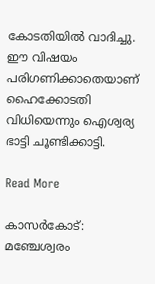കോടതിയിൽ വാദിച്ചു. ഈ വിഷയം പരിഗണിക്കാതെയാണ് ഹൈക്കോടതി വിധിയെന്നും ഐശ്വര്യ ഭാട്ടി ചൂണ്ടിക്കാട്ടി.

Read More

കാസര്‍കോട്: മഞ്ചേശ്വരം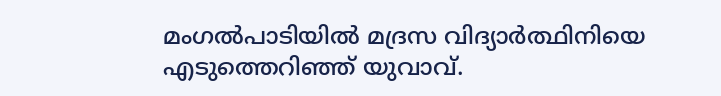മംഗല്‍പാടിയില്‍ മദ്രസ വിദ്യാർത്ഥിനിയെ എടുത്തെറിഞ്ഞ് യുവാവ്.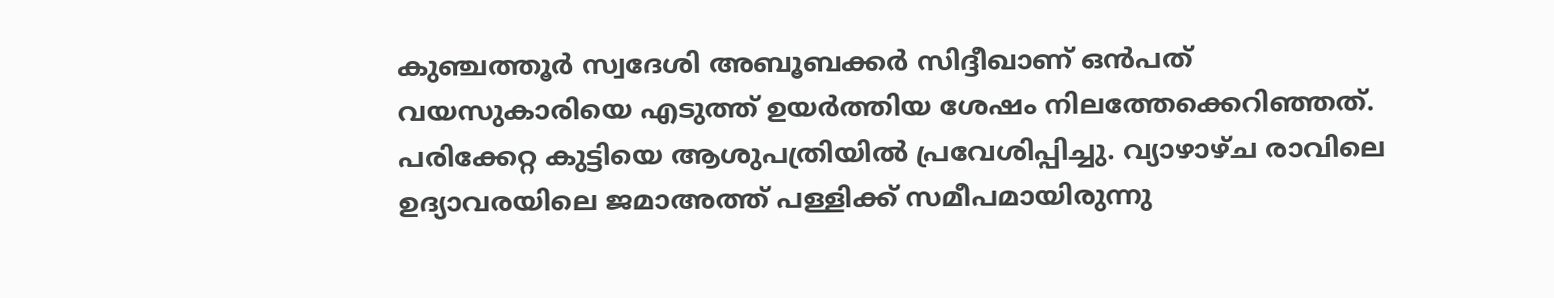കുഞ്ചത്തൂർ സ്വദേശി അബൂബക്കര്‍ സിദ്ദീഖാണ് ഒൻപത് വയസുകാരിയെ എടുത്ത് ഉയർത്തിയ ശേഷം നിലത്തേക്കെറിഞ്ഞത്. പരിക്കേറ്റ കുട്ടിയെ ആശുപത്രിയിൽ പ്രവേശിപ്പിച്ചു. വ്യാഴാഴ്ച രാവിലെ ഉദ്യാവരയിലെ ജമാഅത്ത് പള്ളിക്ക് സമീപമായിരുന്നു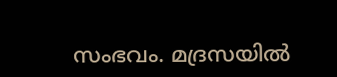സംഭവം. മദ്രസയിൽ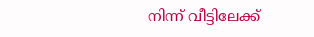നിന്ന് വീട്ടിലേക്ക്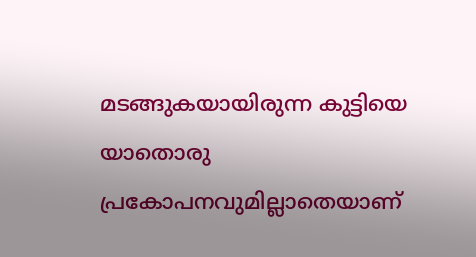മടങ്ങുകയായിരുന്ന കുട്ടിയെ യാതൊരു പ്രകോപനവുമില്ലാതെയാണ്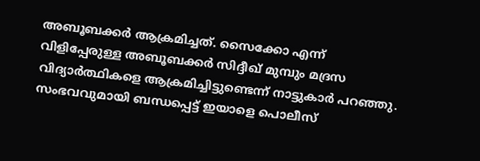അബൂബക്കർ ആക്രമിച്ചത്. സൈക്കോ എന്ന് വിളിപ്പേരുള്ള അബൂബക്കർ സിദ്ദീഖ് മുമ്പും മദ്രസ വിദ്യാർത്ഥികളെ ആക്രമിച്ചിട്ടുണ്ടെന്ന് നാട്ടുകാർ പറഞ്ഞു. സംഭവവുമായി ബന്ധപ്പെട്ട് ഇയാളെ പൊലീസ്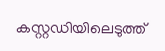കസ്റ്റഡിയിലെടുത്ത്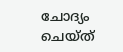ചോദ്യം ചെയ്ത്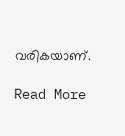വരികയാണ്.

Read More